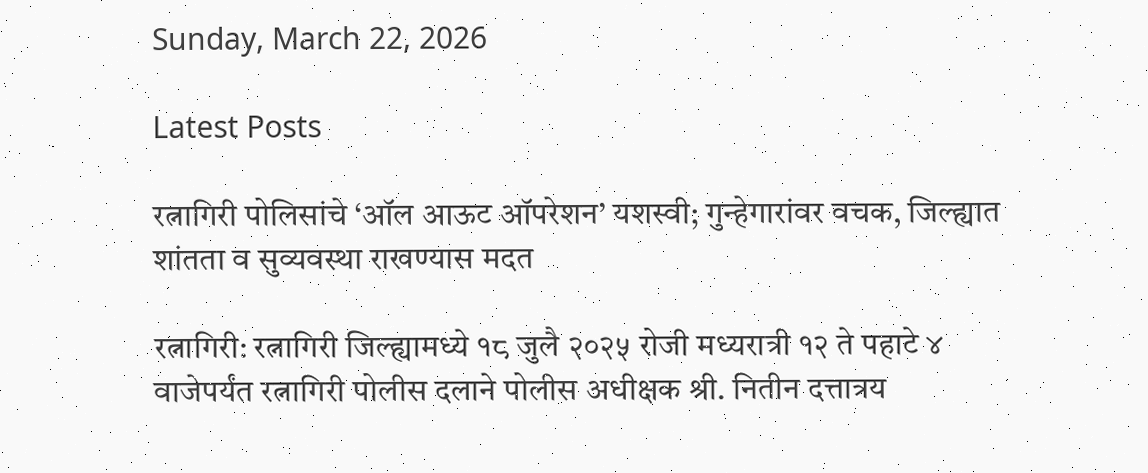Sunday, March 22, 2026

Latest Posts

रत्नागिरी पोलिसांचे ‘ऑल आऊट ऑपरेशन’ यशस्वी; गुन्हेगारांवर वचक, जिल्ह्यात शांतता व सुव्यवस्था राखण्यास मदत

रत्नागिरी: रत्नागिरी जिल्ह्यामध्ये १८ जुलै २०२५ रोजी मध्यरात्री १२ ते पहाटे ४ वाजेपर्यंत रत्नागिरी पोलीस दलाने पोलीस अधीक्षक श्री. नितीन दत्तात्रय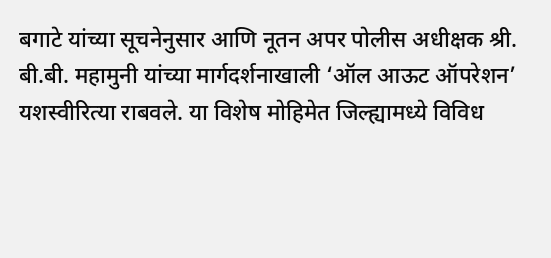बगाटे यांच्या सूचनेनुसार आणि नूतन अपर पोलीस अधीक्षक श्री. बी.बी. महामुनी यांच्या मार्गदर्शनाखाली ‘ऑल आऊट ऑपरेशन’ यशस्वीरित्या राबवले. या विशेष मोहिमेत जिल्ह्यामध्ये विविध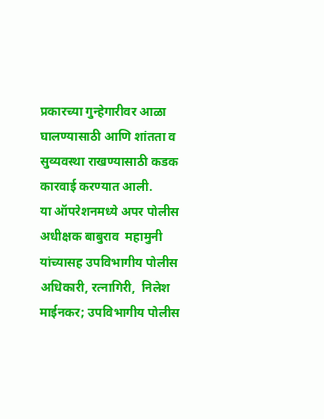प्रकारच्या गुन्हेगारीवर आळा घालण्यासाठी आणि शांतता व सुव्यवस्था राखण्यासाठी कडक कारवाई करण्यात आली.
या ऑपरेशनमध्ये अपर पोलीस अधीक्षक बाबुराव  महामुनी यांच्यासह उपविभागीय पोलीस अधिकारी, रत्नागिरी,  निलेश माईनकर; उपविभागीय पोलीस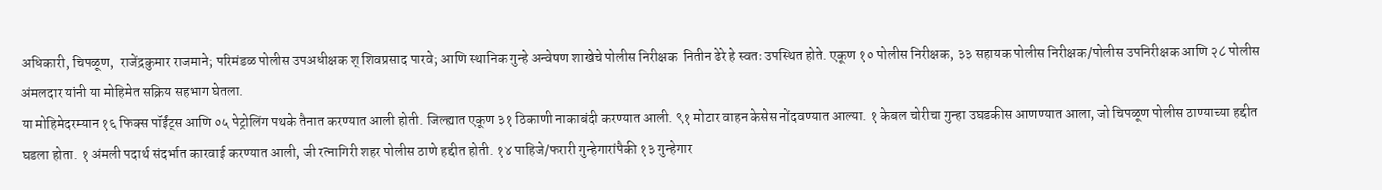अधिकारी, चिपळूण,  राजेंद्रकुमार राजमाने; परिमंडळ पोलीस उपअधीक्षक श् शिवप्रसाद पारवे; आणि स्थानिक गुन्हे अन्वेषण शाखेचे पोलीस निरीक्षक  नितीन ढेरे हे स्वतः उपस्थित होते. एकूण १० पोलीस निरीक्षक, ३३ सहायक पोलीस निरीक्षक/पोलीस उपनिरीक्षक आणि २८ पोलीस अंमलदार यांनी या मोहिमेत सक्रिय सहभाग घेतला.
या मोहिमेदरम्यान १६ फिक्स पॉईंट्स आणि ०५ पेट्रोलिंग पथके तैनात करण्यात आली होती. जिल्ह्यात एकूण ३१ ठिकाणी नाकाबंदी करण्यात आली. ९१ मोटार वाहन केसेस नोंदवण्यात आल्या. १ केबल चोरीचा गुन्हा उघडकीस आणण्यात आला, जो चिपळूण पोलीस ठाण्याच्या हद्दीत घडला होता. १ अंमली पदार्थ संदर्भात कारवाई करण्यात आली, जी रत्नागिरी शहर पोलीस ठाणे हद्दीत होती. १४ पाहिजे/फरारी गुन्हेगारांपैकी १३ गुन्हेगार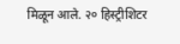मिळून आले. २० हिस्ट्रीशिटर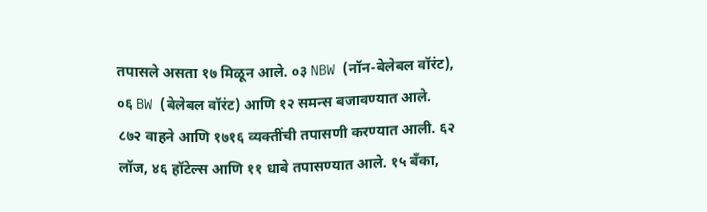तपासले असता १७ मिळून आले. ०३ NBW (नॉन-बेलेबल वॉरंट), ०६ BW (बेलेबल वॉरंट) आणि १२ समन्स बजावण्यात आले. ८७२ वाहने आणि १७१६ व्यक्तींची तपासणी करण्यात आली. ६२ लॉज, ४६ हॉटेल्स आणि ११ धाबे तपासण्यात आले. १५ बँका,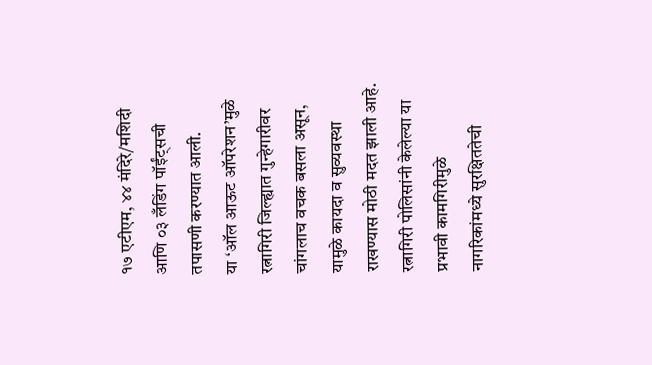१७ एटीएम, ४४ मंदिरे/मशिदी आणि ०३ लँडिंग पॉईंट्सची तपासणी करण्यात आली.
या ‘ऑल आऊट ऑपरेशन’मुळे रत्नागिरी जिल्ह्यात गुन्हेगारीवर चांगलाच वचक बसला असून, यामुळे कायदा व सुव्यवस्था राखण्यास मोठी मदत झाली आहे. रत्नागिरी पोलिसांनी केलेल्या या प्रभावी कामगिरीमुळे नागरिकांमध्ये सुरक्षिततेची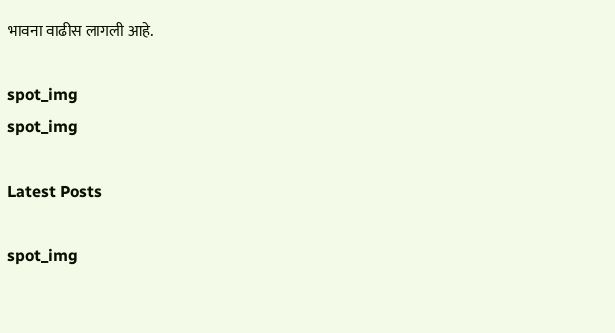भावना वाढीस लागली आहे.

spot_img
spot_img

Latest Posts

spot_img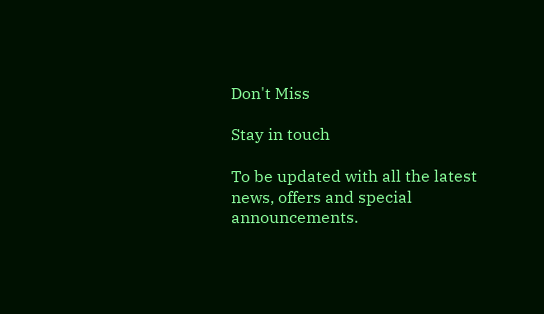Don't Miss

Stay in touch

To be updated with all the latest news, offers and special announcements.